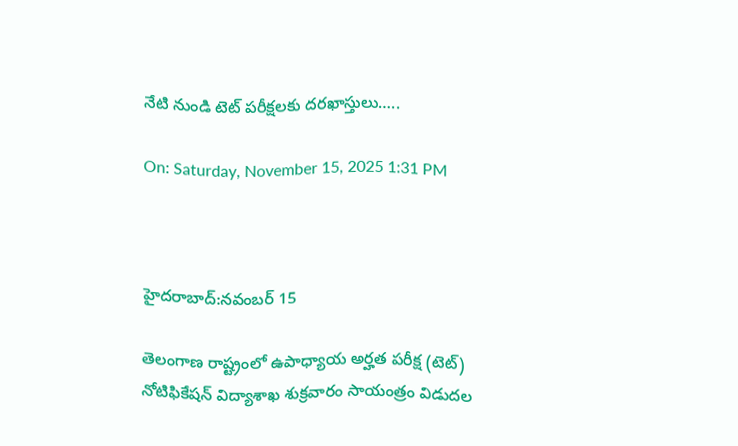నేటి నుండి టెట్ పరీక్షలకు దరఖాస్తులు…..

On: Saturday, November 15, 2025 1:31 PM



హైదరాబాద్:నవంబర్ 15

తెలంగాణ రాష్ట్రంలో ఉపాధ్యాయ అర్హత పరీక్ష (టెట్) నోటిఫికేషన్ విద్యాశాఖ శుక్రవారం సాయంత్రం విడుదల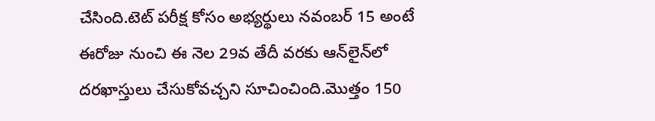చేసింది.టెట్ పరీక్ష కోసం అభ్యర్థులు నవంబర్ 15 అంటే ఈరోజు నుంచి ఈ నెల 29వ తేదీ వరకు ఆన్‌లైన్‌లో దరఖాస్తులు చేసుకోవచ్చని సూచించింది.మొత్తం 150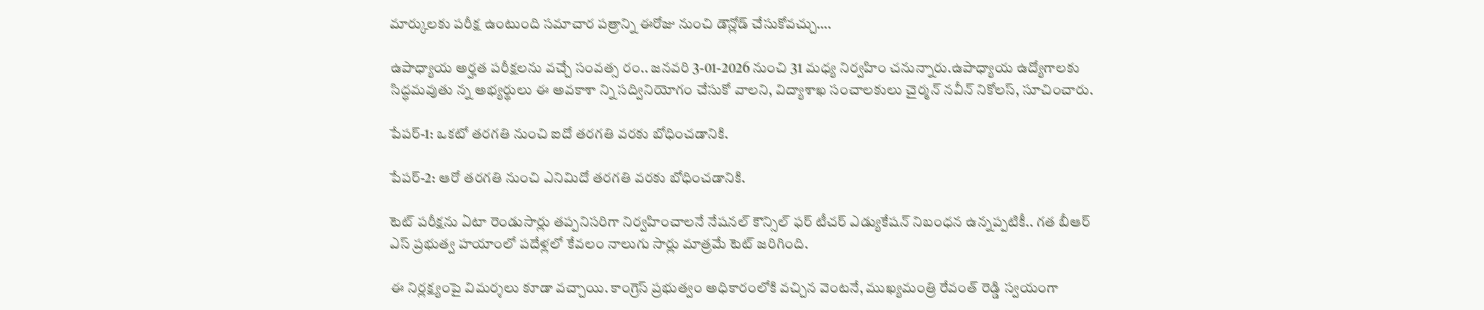మార్కులకు పరీక్ష ఉంటుంది సమాచార పత్రాన్ని ఈరోజు నుంచి డౌన్లోడ్ చేసుకోవచ్చు….

ఉపాధ్యాయ అర్హత పరీక్షలను వచ్చే సంవత్స రం.. జనవరి 3-01-2026 నుంచి 31 మధ్య నిర్వహిం చనున్నారు.ఉపాధ్యాయ ఉద్యోగాలకు సిద్ధమవుతు న్న అభ్యర్థులు ఈ అవకాశా న్ని సద్వినియోగం చేసుకో వాలని, విద్యాశాఖ సంచాలకులు చైర్మన్ నవీన్ నికోలస్, సూచించారు.

పేపర్-1: ఒకటో తరగతి నుంచి ఐదో తరగతి వరకు బోధించడానికి.

పేపర్-2: ఆరో తరగతి నుంచి ఎనిమిదో తరగతి వరకు బోధించడానికి.

టెట్ పరీక్షను ఏటా రెండుసార్లు తప్పనిసరిగా నిర్వహించాలనే నేషనల్ కౌన్సిల్ ఫర్ టీచర్ ఎడ్యుకేషన్ నిబంధన ఉన్నప్పటికీ.. గత బీఆర్‌ ఎస్ ప్రభుత్వ హయాంలో పదేళ్లలో కేవలం నాలుగు సార్లు మాత్రమే టెట్ జరిగింది.

ఈ నిర్లక్ష్యంపై విమర్శలు కూడా వచ్చాయి. కాంగ్రెస్ ప్రభుత్వం అధికారంలోకి వచ్చిన వెంటనే, ముఖ్యమంత్రి రేవంత్ రెడ్డి స్వయంగా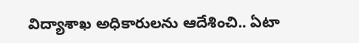విద్యాశాఖ అధికారులను ఆదేశించి.. ఏటా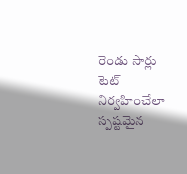రెండు సార్లు టెట్ నిర్వహించేలా స్పష్టమైన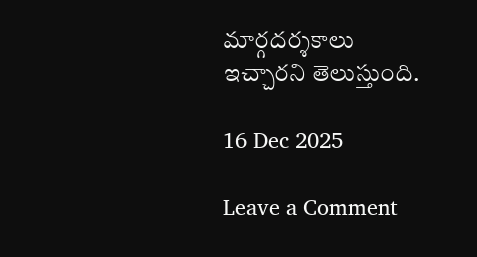మార్గదర్శకాలు ఇచ్చారని తెలుస్తుంది.

16 Dec 2025

Leave a Comment